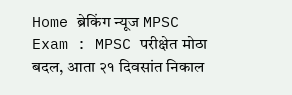Home ब्रेकिंग न्यूज MPSC Exam : MPSC परीक्षेत मोठा बदल, आता २१ दिवसांत निकाल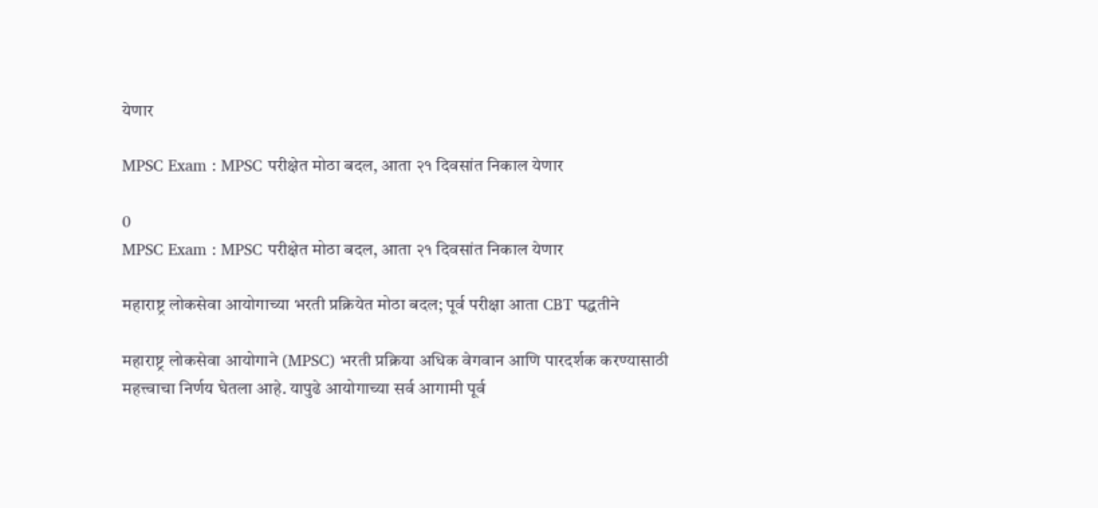येणार

MPSC Exam : MPSC परीक्षेत मोठा बदल, आता २१ दिवसांत निकाल येणार

0
MPSC Exam : MPSC परीक्षेत मोठा बदल, आता २१ दिवसांत निकाल येणार

महाराष्ट्र लोकसेवा आयोगाच्या भरती प्रक्रियेत मोठा बदल; पूर्व परीक्षा आता CBT पद्धतीने

महाराष्ट्र लोकसेवा आयोगाने (MPSC) भरती प्रक्रिया अधिक वेगवान आणि पारदर्शक करण्यासाठी महत्त्वाचा निर्णय घेतला आहे. यापुढे आयोगाच्या सर्व आगामी पूर्व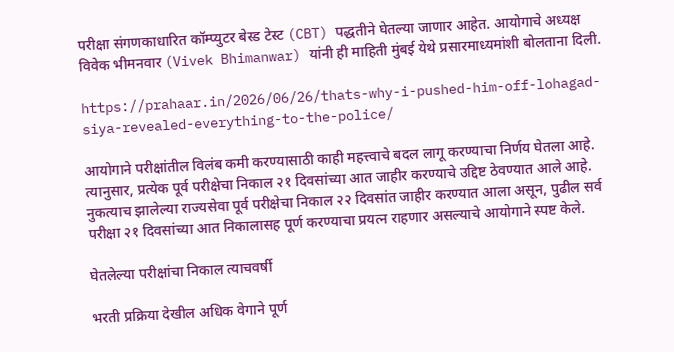परीक्षा संगणकाधारित कॉम्प्युटर बेस्ड टेस्ट (CBT) पद्धतीने घेतल्या जाणार आहेत. आयोगाचे अध्यक्ष विवेक भीमनवार (Vivek Bhimanwar) यांनी ही माहिती मुंबई येथे प्रसारमाध्यमांशी बोलताना दिली.

https://prahaar.in/2026/06/26/thats-why-i-pushed-him-off-lohagad-siya-revealed-everything-to-the-police/

आयोगाने परीक्षांतील विलंब कमी करण्यासाठी काही महत्त्वाचे बदल लागू करण्याचा निर्णय घेतला आहे. त्यानुसार, प्रत्येक पूर्व परीक्षेचा निकाल २१ दिवसांच्या आत जाहीर करण्याचे उद्दिष्ट ठेवण्यात आले आहे. नुकत्याच झालेल्या राज्यसेवा पूर्व परीक्षेचा निकाल २२ दिवसांत जाहीर करण्यात आला असून, पुढील सर्व परीक्षा २१ दिवसांच्या आत निकालासह पूर्ण करण्याचा प्रयत्न राहणार असल्याचे आयोगाने स्पष्ट केले.

घेतलेल्या परीक्षांचा निकाल त्याचवर्षी

भरती प्रक्रिया देखील अधिक वेगाने पूर्ण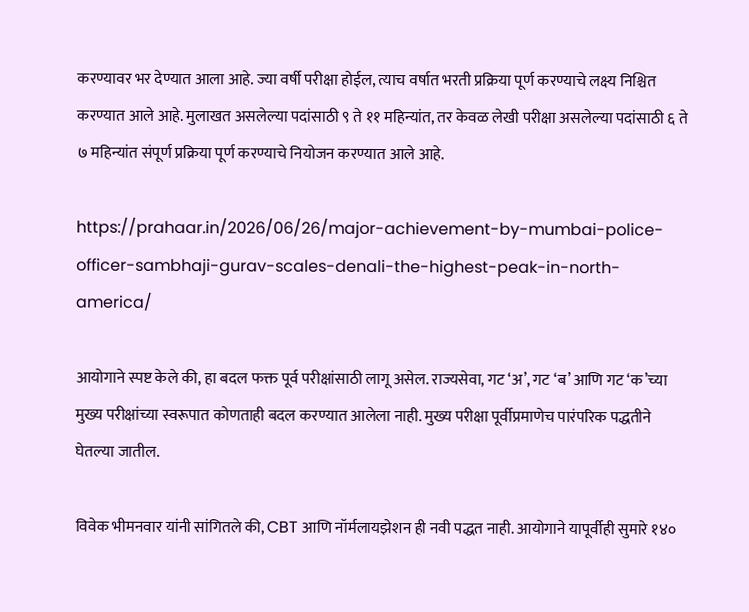करण्यावर भर देण्यात आला आहे. ज्या वर्षी परीक्षा होईल, त्याच वर्षात भरती प्रक्रिया पूर्ण करण्याचे लक्ष्य निश्चित करण्यात आले आहे. मुलाखत असलेल्या पदांसाठी ९ ते ११ महिन्यांत, तर केवळ लेखी परीक्षा असलेल्या पदांसाठी ६ ते ७ महिन्यांत संपूर्ण प्रक्रिया पूर्ण करण्याचे नियोजन करण्यात आले आहे.

https://prahaar.in/2026/06/26/major-achievement-by-mumbai-police-officer-sambhaji-gurav-scales-denali-the-highest-peak-in-north-america/

आयोगाने स्पष्ट केले की, हा बदल फक्त पूर्व परीक्षांसाठी लागू असेल. राज्यसेवा, गट ‘अ’, गट ‘ब’ आणि गट ‘क’च्या मुख्य परीक्षांच्या स्वरूपात कोणताही बदल करण्यात आलेला नाही. मुख्य परीक्षा पूर्वीप्रमाणेच पारंपरिक पद्धतीने घेतल्या जातील.

विवेक भीमनवार यांनी सांगितले की, CBT आणि नॉर्मलायझेशन ही नवी पद्धत नाही. आयोगाने यापूर्वीही सुमारे १४०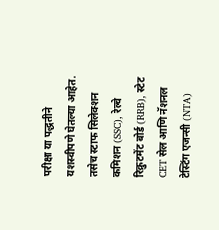परीक्षा या पद्धतीने यशस्वीपणे घेतल्या आहेत. तसेच स्टाफ सिलेक्शन कमिशन (SSC), रेल्वे रिक्रुटमेंट बोर्ड (RRB), स्टेट CET सेल आणि नॅशनल टेस्टिंग एजन्सी (NTA)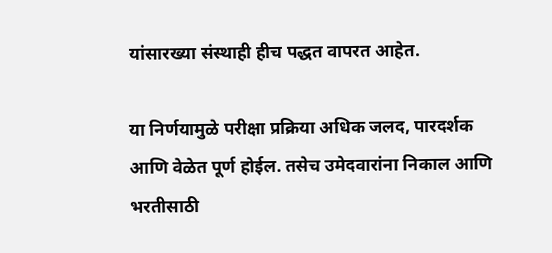यांसारख्या संस्थाही हीच पद्धत वापरत आहेत.

या निर्णयामुळे परीक्षा प्रक्रिया अधिक जलद, पारदर्शक आणि वेळेत पूर्ण होईल. तसेच उमेदवारांना निकाल आणि भरतीसाठी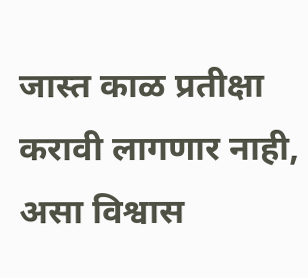जास्त काळ प्रतीक्षा करावी लागणार नाही, असा विश्वास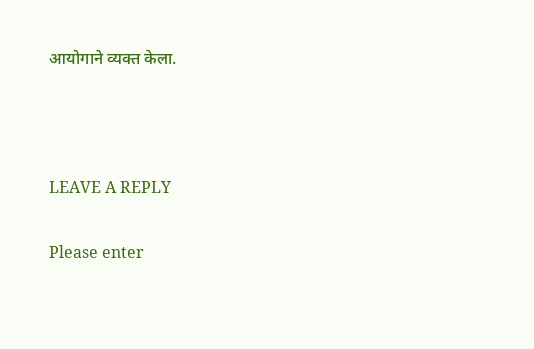आयोगाने व्यक्त केला.



LEAVE A REPLY

Please enter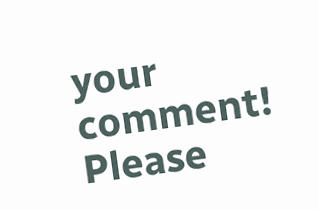your comment!
Please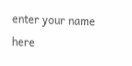enter your name here